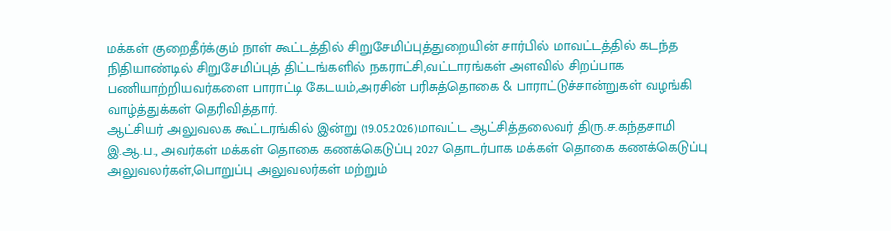மக்கள் குறைதீர்க்கும் நாள் கூட்டத்தில் சிறுசேமிப்புத்துறையின் சார்பில் மாவட்டத்தில் கடந்த நிதியாண்டில் சிறுசேமிப்புத் திட்டங்களில் நகராட்சி,வட்டாரங்கள் அளவில் சிறப்பாக பணியாற்றியவர்களை பாராட்டி கேடயம்,அரசின் பரிசுத்தொகை & பாராட்டுச்சான்றுகள் வழங்கி வாழ்த்துக்கள் தெரிவித்தார்.
ஆட்சியர் அலுவலக கூட்டரங்கில் இன்று (19.05.2026)மாவட்ட ஆட்சித்தலைவர் திரு.ச.கந்தசாமி இ.ஆ.ப., அவர்கள் மக்கள் தொகை கணக்கெடுப்பு 2027 தொடர்பாக மக்கள் தொகை கணக்கெடுப்பு அலுவலர்கள்,பொறுப்பு அலுவலர்கள் மற்றும்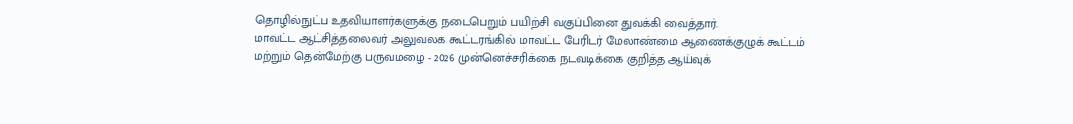தொழில்நுட்ப உதவியாளர்களுக்கு நடைபெறும் பயிற்சி வகுப்பினை துவக்கி வைத்தார்.
மாவட்ட ஆட்சித்தலைவர் அலுவலக கூட்டரங்கில் மாவட்ட பேரிடர் மேலாண்மை ஆணைக்குழுக் கூட்டம் மற்றும் தென்மேற்கு பருவமழை - 2026 முன்னெச்சரிக்கை நடவடிக்கை குறித்த ஆய்வுக்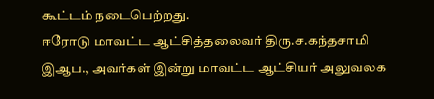கூட்டம் நடைபெற்றது.
ஈரோடு மாவட்ட ஆட்சித்தலைவர் திரு.ச.கந்தசாமி இஆப., அவர்கள் இன்று மாவட்ட ஆட்சியர் அலுவலக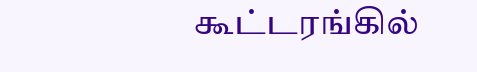கூட்டரங்கில்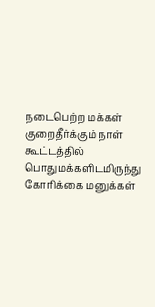நடைபெற்ற மக்கள் குறைதீர்க்கும் நாள் கூட்டத்தில் பொதுமக்களிடமிருந்து கோரிக்கை மனுக்கள்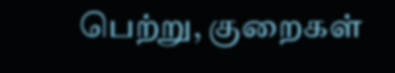பெற்று, குறைகள்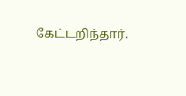கேட்டறிந்தார்.